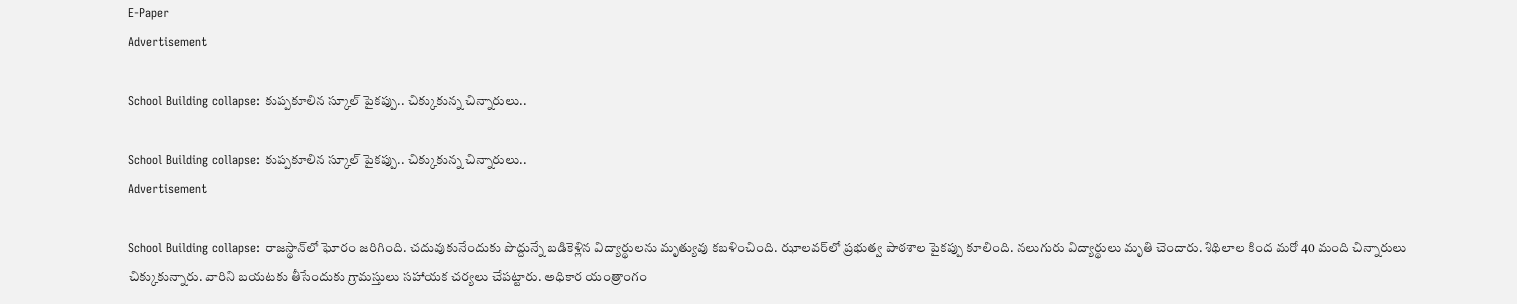E-Paper
Advertisement

School Building collapse: కుప్పకూలిన స్కూల్ పైకప్పు.. చిక్కుకున్న చిన్నారులు..

School Building collapse: కుప్పకూలిన స్కూల్ పైకప్పు.. చిక్కుకున్న చిన్నారులు..
Advertisement

School Building collapse: రాజస్థాన్‌లో ఘోరం జరిగింది. చదువుకునేందుకు పొద్దున్నే బడికెళ్లిన విద్యార్థులను మృత్యువు కబళించింది. ఝాలవర్‌లో ప్రభుత్వ పాఠశాల పైకప్పు కూలింది. నలుగురు విద్యార్థులు మృతి చెందారు. శిథిలాల కింద మరో 40 మంది చిన్నారులు చిక్కుకున్నారు. వారిని బయటకు తీసేందుకు గ్రామస్తులు సహాయక చర్యలు చేపట్టారు. అధికార యంత్రాంగం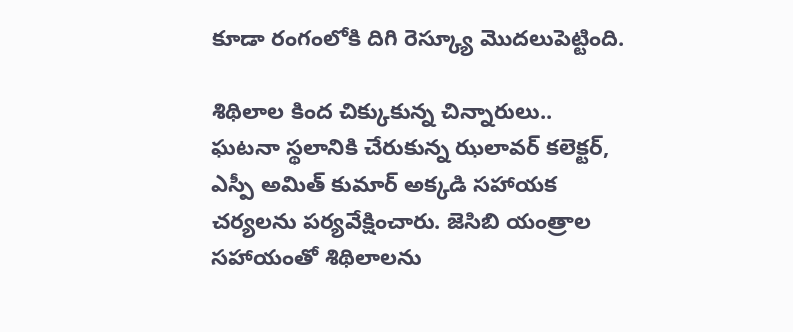కూడా రంగంలోకి దిగి రెస్క్యూ మొదలుపెట్టింది.

శిథిలాల కింద చిక్కుకున్న చిన్నారులు..
ఘటనా స్థలానికి చేరుకున్న ఝలావర్ కలెక్టర్, ఎస్పీ అమిత్ కుమార్ అక్కడి సహాయక చర్యలను పర్యవేక్షించారు. జెసిబి యంత్రాల సహాయంతో శిథిలాలను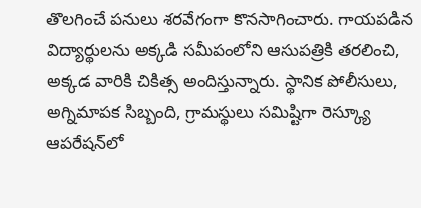తొలగించే పనులు శరవేగంగా కొనసాగించారు. గాయపడిన విద్యార్థులను అక్కడి సమీపంలోని ఆసుపత్రికి తరలించి, అక్కడ వారికి చికిత్స అందిస్తున్నారు. స్థానిక పోలీసులు, అగ్నిమాపక సిబ్బంది, గ్రామస్థులు సమిష్టిగా రెస్క్యూ ఆపరేషన్‌లో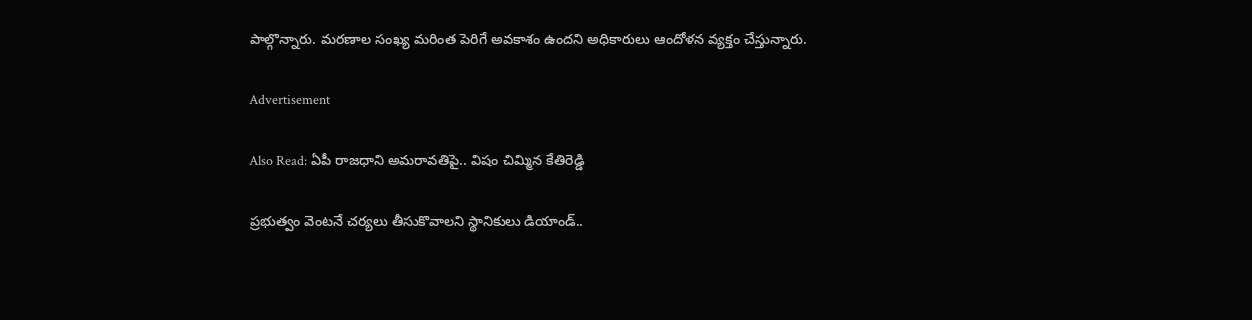పాల్గొన్నారు. మరణాల సంఖ్య మరింత పెరిగే అవకాశం ఉందని అధికారులు ఆందోళన వ్యక్తం చేస్తున్నారు.

Advertisement

Also Read: ఏపీ రాజధాని అమరావతిపై.. విషం చిమ్మిన కేతిరెడ్డి

ప్రభుత్వం వెంటనే చర్యలు తీసుకొవాలని స్థానికులు డియాండ్..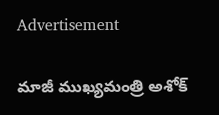Advertisement

మాజీ ముఖ్యమంత్రి అశోక్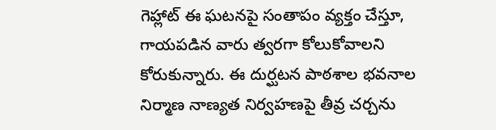గెహ్లాట్ ఈ ఘటనపై సంతాపం వ్యక్తం చేస్తూ, గాయపడిన వారు త్వరగా కోలుకోవాలని కోరుకున్నారు. ఈ దుర్ఘటన పాఠశాల భవనాల నిర్మాణ నాణ్యత నిర్వహణపై తీవ్ర చర్చను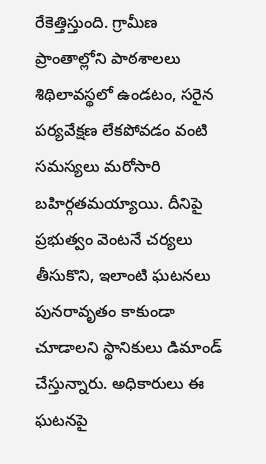రేకెత్తిస్తుంది. గ్రామీణ ప్రాంతాల్లోని పాఠశాలలు శిథిలావస్థలో ఉండటం, సరైన పర్యవేక్షణ లేకపోవడం వంటి సమస్యలు మరోసారి బహిర్గతమయ్యాయి. దీనిపై ప్రభుత్వం వెంటనే చర్యలు తీసుకొని, ఇలాంటి ఘటనలు పునరావృతం కాకుండా చూడాలని స్థానికులు డిమాండ్ చేస్తున్నారు. అధికారులు ఈ ఘటనపై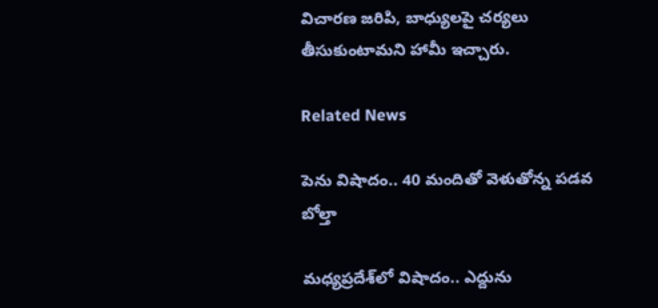విచారణ జరిపి, బాధ్యులపై చర్యలు తీసుకుంటామని హామీ ఇచ్చారు.

Related News

పెను విషాదం.. 40 మందితో వెళుతోన్న ప‌డ‌వ బోల్తా

మధ్యప్రదేశ్‌లో విషాదం.. ఎద్దును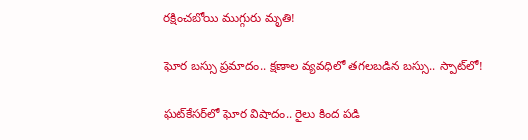రక్షించబోయి ముగ్గురు మృతి!

ఘోర బస్సు ప్రమాదం.. క్షణాల వ్యవధిలో తగలబడిన బస్సు.. స్పాట్‌లో!

ఘట్‌కేసర్‌లో ఘోర విషాదం.. రైలు కింద పడి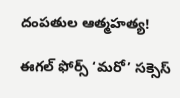దంపతుల ఆత్మహత్య!

ఈగల్ ఫోర్స్ ‘మరో’ సక్సెస్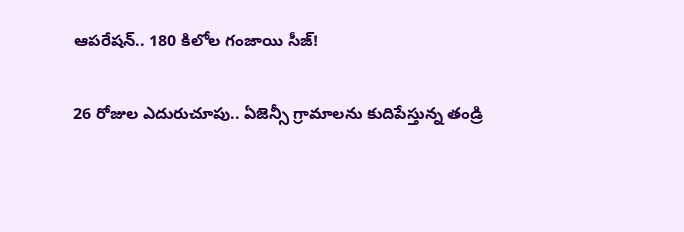ఆపరేషన్.. 180 కిలోల గంజాయి సీజ్!

26 రోజుల ఎదురుచూపు.. ఏజెన్సీ గ్రామాలను కుదిపేస్తున్న తండ్రి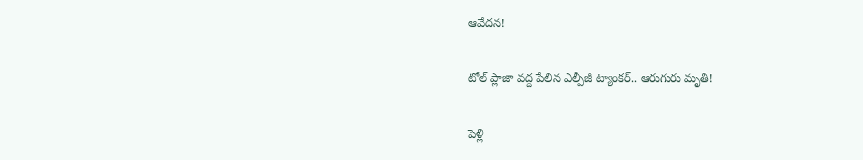ఆవేదన!

టోల్ ప్లాజా వద్ద పేలిన ఎల్పీజీ ట్యాంకర్.. ఆరుగురు మృతి!

పెళ్లి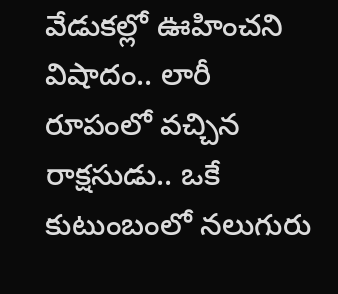వేడుకల్లో ఊహించని విషాదం.. లారీ రూపంలో వచ్చిన రాక్షసుడు.. ఒకే కుటుంబంలో నలుగురు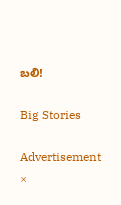బలి!

Big Stories

Advertisement
×